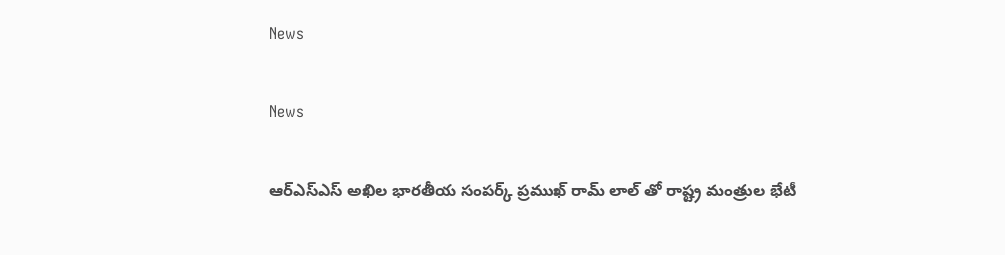News

News

ఆర్ఎస్ఎస్ అఖిల భారతీయ సంపర్క్ ప్రముఖ్ రామ్ లాల్ తో రాష్ట్ర మంత్రుల భేటీ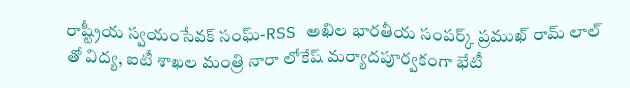రాష్ట్రీయ స్వయంసేవక్ సంఘ్-RSS అఖిల భారతీయ సంపర్క్ ప్రముఖ్ రామ్ లాల్ తో విద్య, ఐటీ శాఖల మంత్రి నారా లోకేష్ మర్యాదపూర్వకంగా భేటీ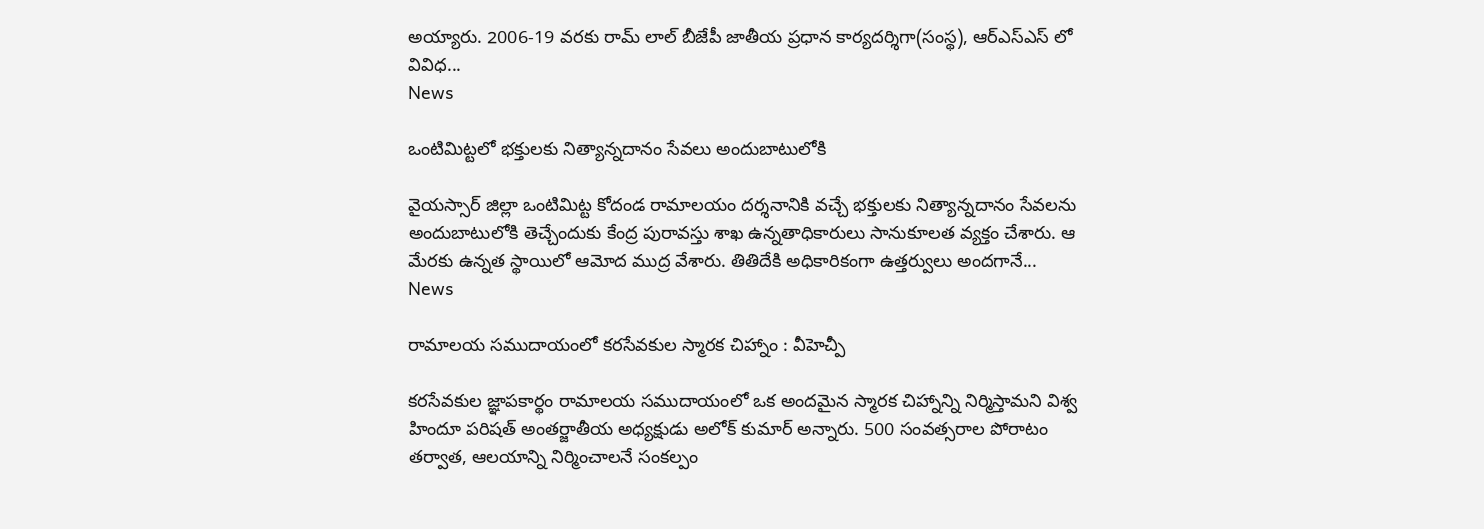అయ్యారు. 2006-19 వరకు రామ్ లాల్ బీజేపీ జాతీయ ప్రధాన కార్యదర్శిగా(సంస్థ), ఆర్ఎస్ఎస్ లో వివిధ...
News

ఒంటిమిట్టలో భక్తులకు నిత్యాన్నదానం సేవలు అందుబాటులోకి

వైయస్సార్ జిల్లా ఒంటిమిట్ట కోదండ రామాలయం దర్శనానికి వచ్చే భక్తులకు నిత్యాన్నదానం సేవలను అందుబాటులోకి తెచ్చేందుకు కేంద్ర పురావస్తు శాఖ ఉన్నతాధికారులు సానుకూలత వ్యక్తం చేశారు. ఆ మేరకు ఉన్నత స్థాయిలో ఆమోద ముద్ర వేశారు. తితిదేకి అధికారికంగా ఉత్తర్వులు అందగానే...
News

రామాలయ సముదాయంలో కరసేవకుల స్మారక చిహ్నాం : వీహెచ్పీ

కరసేవకుల జ్ఞాపకార్థం రామాలయ సముదాయంలో ఒక అందమైన స్మారక చిహ్నాన్ని నిర్మిస్తామని విశ్వ హిందూ పరిషత్ అంతర్జాతీయ అధ్యక్షుడు అలోక్ కుమార్ అన్నారు. 500 సంవత్సరాల పోరాటం తర్వాత, ఆలయాన్ని నిర్మించాలనే సంకల్పం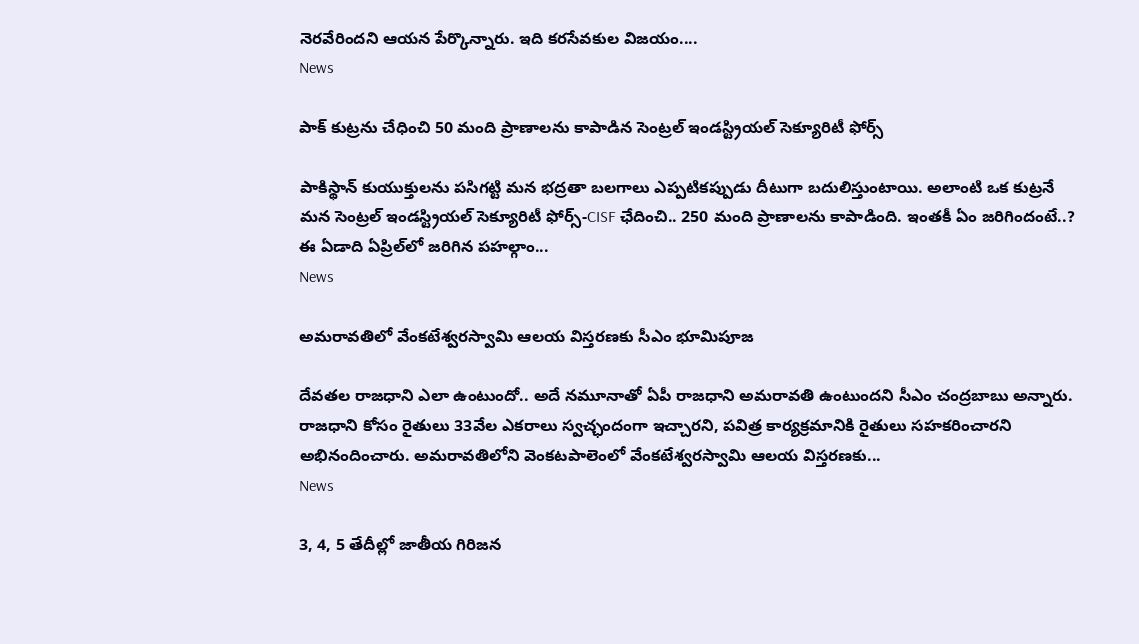నెరవేరిందని ఆయన పేర్కొన్నారు. ఇది కరసేవకుల విజయం....
News

పాక్ కుట్రను చేధించి 50 మంది ప్రాణాలను కాపాడిన సెంట్రల్ ఇండస్ట్రియల్ సెక్యూరిటీ ఫోర్స్‌

పాకిస్థాన్ కుయుక్తులను పసిగట్టి మన భద్రతా బలగాలు ఎప్పటికప్పుడు దీటుగా బదులిస్తుంటాయి. అలాంటి ఒక కుట్రనే మన సెంట్రల్ ఇండస్ట్రియల్ సెక్యూరిటీ ఫోర్స్‌-CISF ఛేదించి.. 250 మంది ప్రాణాలను కాపాడింది. ఇంతకీ ఏం జరిగిందంటే..? ఈ ఏడాది ఏప్రిల్‌లో జరిగిన పహల్గాం...
News

అమరావతిలో వేంకటేశ్వరస్వామి ఆలయ విస్తరణకు సీఎం భూమిపూజ

దేవతల రాజధాని ఎలా ఉంటుందో.. అదే నమూనాతో ఏపీ రాజధాని అమరావతి ఉంటుందని సీఎం చంద్రబాబు అన్నారు. రాజధాని కోసం రైతులు 33వేల ఎకరాలు స్వచ్ఛందంగా ఇచ్చారని, పవిత్ర కార్యక్రమానికి రైతులు సహకరించారని అభినందించారు. అమరావతిలోని వెంకటపాలెంలో వేంకటేశ్వరస్వామి ఆలయ విస్తరణకు...
News

3, 4, 5 తేదీల్లో జాతీయ గిరిజన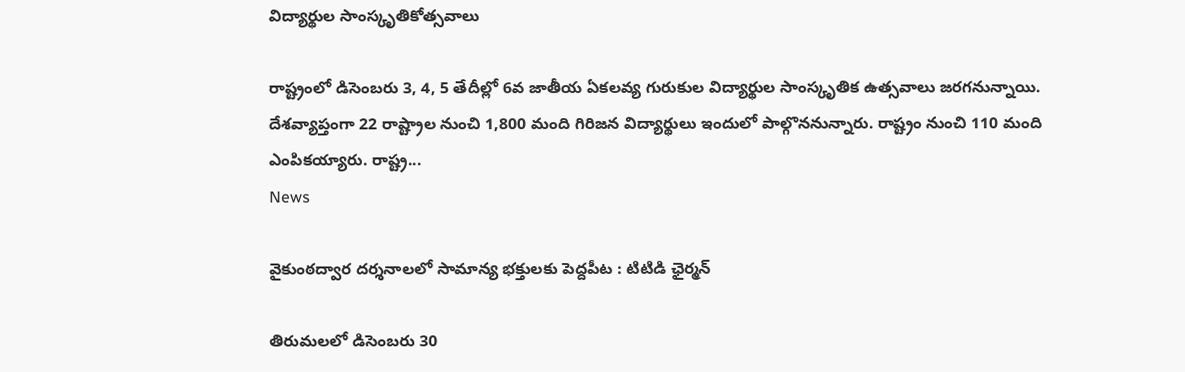విద్యార్థుల సాంస్కృతికోత్సవాలు

రాష్ట్రంలో డిసెంబరు 3, 4, 5 తేదీల్లో 6వ జాతీయ ఏకలవ్య గురుకుల విద్యార్థుల సాంస్కృతిక ఉత్సవాలు జరగనున్నాయి. దేశవ్యాప్తంగా 22 రాష్ట్రాల నుంచి 1,800 మంది గిరిజన విద్యార్థులు ఇందులో పాల్గొననున్నారు. రాష్ట్రం నుంచి 110 మంది ఎంపికయ్యారు. రాష్ట్ర...
News

వైకుంఠద్వార దర్శనాలలో సామాన్య భక్తులకు పెద్దపీట : టిటిడి ఛైర్మన్‌

తిరుమలలో డిసెంబరు 30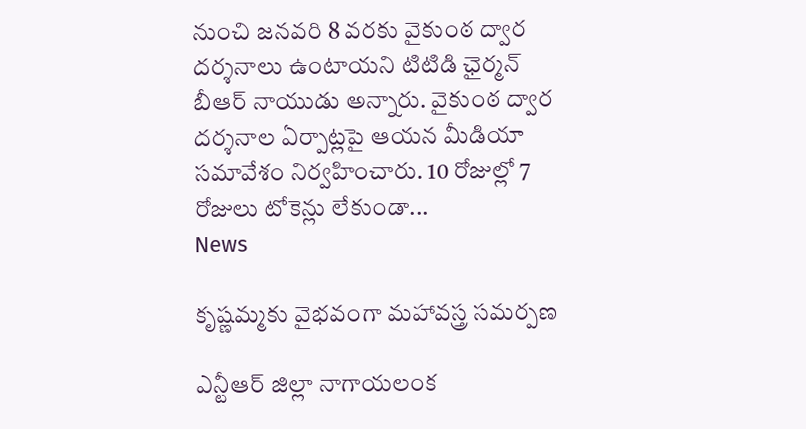నుంచి జనవరి 8 వరకు వైకుంఠ ద్వార దర్శనాలు ఉంటాయని టిటిడి ఛైర్మన్‌ బీఆర్‌ నాయుడు అన్నారు. వైకుంఠ ద్వార దర్శనాల ఏర్పాట్లపై ఆయన మీడియా సమావేశం నిర్వహించారు. 10 రోజుల్లో 7 రోజులు టోకెన్లు లేకుండా...
News

కృష్ణమ్మకు వైభవంగా మహావస్త్ర సమర్పణ

ఎన్టీఆర్ జిల్లా నాగాయలంక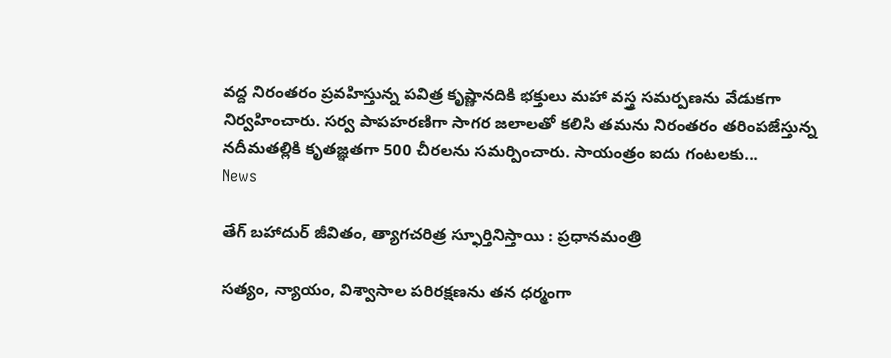వద్ద నిరంతరం ప్రవహిస్తున్న పవిత్ర కృష్ణానదికి భక్తులు మహా వస్త్ర సమర్పణను వేడుకగా నిర్వహించారు. సర్వ పాపహరణిగా సాగర జలాలతో కలిసి తమను నిరంతరం తరింపజేస్తున్న నదీమతల్లికి కృతజ్ఞతగా 500 చీరలను సమర్పించారు. సాయంత్రం ఐదు గంటలకు...
News

తేగ్‌ బహాదుర్‌ జీవితం, త్యాగచరిత్ర స్ఫూర్తినిస్తాయి : ప్రధానమంత్రి

సత్యం, న్యాయం, విశ్వాసాల పరిరక్షణను తన ధర్మంగా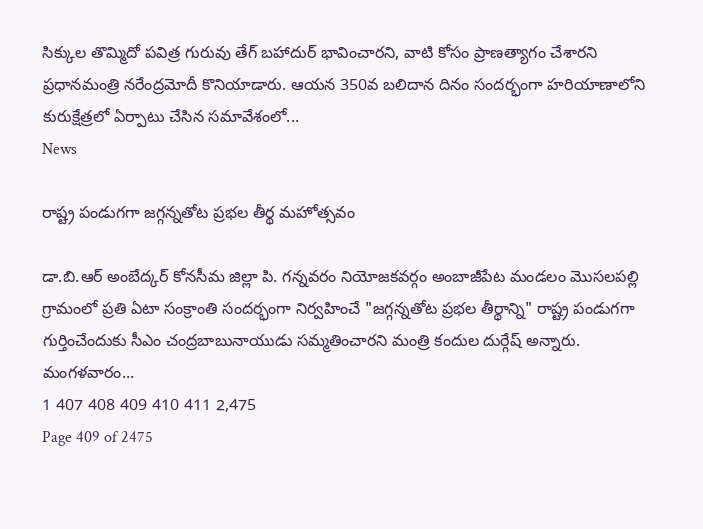సిక్కుల తొమ్మిదో పవిత్ర గురువు తేగ్‌ బహాదుర్‌ భావించారని, వాటి కోసం ప్రాణత్యాగం చేశారని ప్రధానమంత్రి నరేంద్రమోదీ కొనియాడారు. ఆయన 350వ బలిదాన దినం సందర్భంగా హరియాణాలోని కురుక్షేత్రలో ఏర్పాటు చేసిన సమావేశంలో...
News

రాష్ట్ర పండుగగా జగ్గన్నతోట ప్రభల తీర్థ మహోత్సవం

డా.బి.ఆర్ అంబేద్కర్ కోనసీమ జిల్లా పి. గన్నవరం నియోజకవర్గం అంబాజీపేట మండలం మొసలపల్లి గ్రామంలో ప్రతి ఏటా సంక్రాంతి సందర్భంగా నిర్వహించే "జగ్గన్నతోట ప్రభల తీర్థాన్ని" రాష్ట్ర పండుగగా గుర్తించేందుకు సీఎం చంద్రబాబునాయుడు సమ్మతించారని మంత్రి కందుల దుర్గేష్ అన్నారు. మంగళవారం...
1 407 408 409 410 411 2,475
Page 409 of 2475